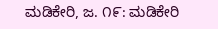ಮಡಿಕೇರಿ, ಜ. ೧೯: ಮಡಿಕೇರಿ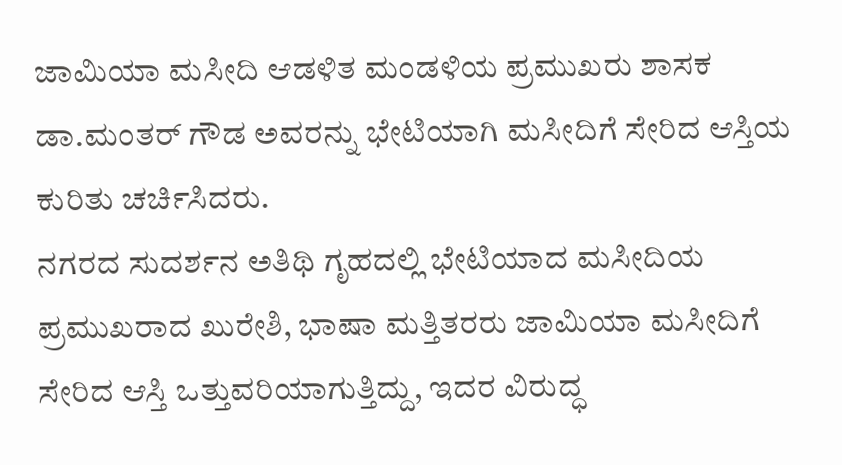ಜಾಮಿಯಾ ಮಸೀದಿ ಆಡಳಿತ ಮಂಡಳಿಯ ಪ್ರಮುಖರು ಶಾಸಕ ಡಾ.ಮಂತರ್ ಗೌಡ ಅವರನ್ನು ಭೇಟಿಯಾಗಿ ಮಸೀದಿಗೆ ಸೇರಿದ ಆಸ್ತಿಯ ಕುರಿತು ಚರ್ಚಿಸಿದರು.
ನಗರದ ಸುದರ್ಶನ ಅತಿಥಿ ಗೃಹದಲ್ಲಿ ಭೇಟಿಯಾದ ಮಸೀದಿಯ ಪ್ರಮುಖರಾದ ಖುರೇಶಿ, ಭಾಷಾ ಮತ್ತಿತರರು ಜಾಮಿಯಾ ಮಸೀದಿಗೆ ಸೇರಿದ ಆಸ್ತಿ ಒತ್ತುವರಿಯಾಗುತ್ತಿದ್ದು, ಇದರ ವಿರುದ್ಧ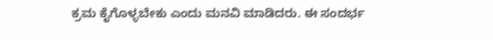ಕ್ರಮ ಕೈಗೊಳ್ಳಬೇಕು ಎಂದು ಮನವಿ ಮಾಡಿದರು. ಈ ಸಂದರ್ಭ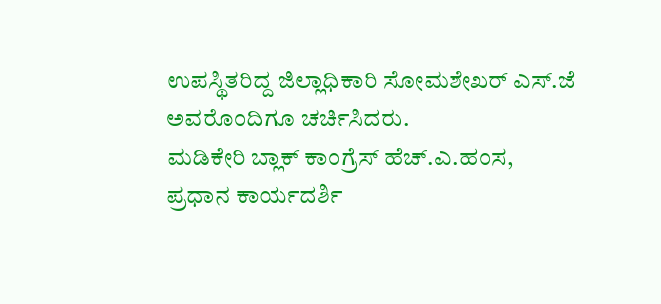ಉಪಸ್ಥಿತರಿದ್ದ ಜಿಲ್ಲಾಧಿಕಾರಿ ಸೋಮಶೇಖರ್ ಎಸ್.ಜೆ ಅವರೊಂದಿಗೂ ಚರ್ಚಿಸಿದರು.
ಮಡಿಕೇರಿ ಬ್ಲಾಕ್ ಕಾಂಗ್ರೆಸ್ ಹೆಚ್.ಎ.ಹಂಸ, ಪ್ರಧಾನ ಕಾರ್ಯದರ್ಶಿ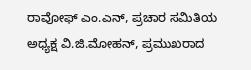ರಾವೋಫ್ ಎಂ.ಎನ್, ಪ್ರಚಾರ ಸಮಿತಿಯ ಅಧ್ಯಕ್ಷ ವಿ.ಜಿ.ಮೋಹನ್, ಪ್ರಮುಖರಾದ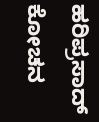ಹರಿಪ್ರಸಾದ್ ಕೋಚನ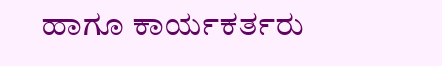ಹಾಗೂ ಕಾರ್ಯಕರ್ತರು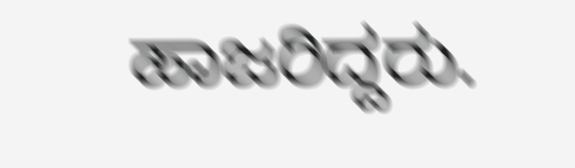ಹಾಜರಿದ್ದರು.